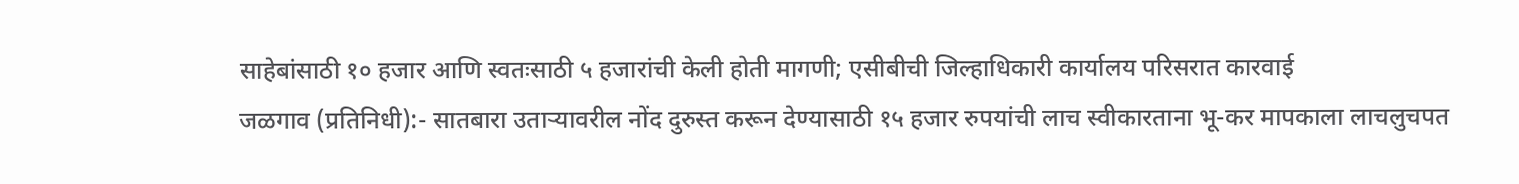साहेबांसाठी १० हजार आणि स्वतःसाठी ५ हजारांची केली होती मागणी; एसीबीची जिल्हाधिकारी कार्यालय परिसरात कारवाई
जळगाव (प्रतिनिधी):- सातबारा उताऱ्यावरील नोंद दुरुस्त करून देण्यासाठी १५ हजार रुपयांची लाच स्वीकारताना भू-कर मापकाला लाचलुचपत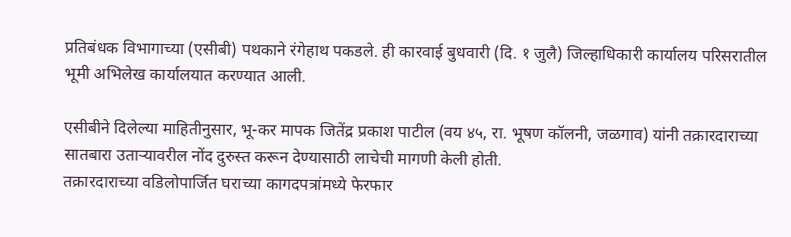प्रतिबंधक विभागाच्या (एसीबी) पथकाने रंगेहाथ पकडले. ही कारवाई बुधवारी (दि. १ जुलै) जिल्हाधिकारी कार्यालय परिसरातील भूमी अभिलेख कार्यालयात करण्यात आली.

एसीबीने दिलेल्या माहितीनुसार, भू-कर मापक जितेंद्र प्रकाश पाटील (वय ४५, रा. भूषण कॉलनी, जळगाव) यांनी तक्रारदाराच्या सातबारा उताऱ्यावरील नोंद दुरुस्त करून देण्यासाठी लाचेची मागणी केली होती.
तक्रारदाराच्या वडिलोपार्जित घराच्या कागदपत्रांमध्ये फेरफार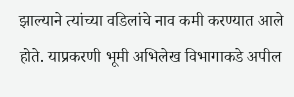झाल्याने त्यांच्या वडिलांचे नाव कमी करण्यात आले होते. याप्रकरणी भूमी अभिलेख विभागाकडे अपील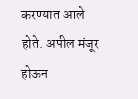करण्यात आले होते. अपील मंजूर होऊन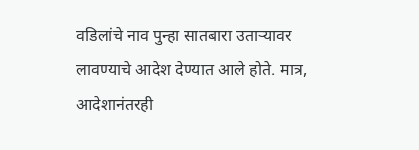वडिलांचे नाव पुन्हा सातबारा उताऱ्यावर लावण्याचे आदेश देण्यात आले होते. मात्र, आदेशानंतरही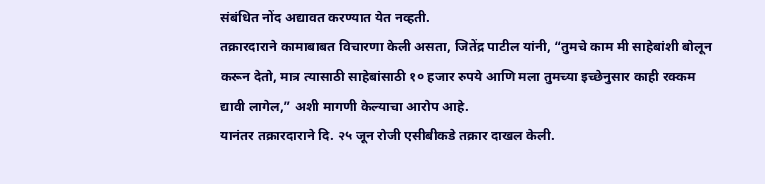संबंधित नोंद अद्यावत करण्यात येत नव्हती.
तक्रारदाराने कामाबाबत विचारणा केली असता, जितेंद्र पाटील यांनी, “तुमचे काम मी साहेबांशी बोलून करून देतो, मात्र त्यासाठी साहेबांसाठी १० हजार रुपये आणि मला तुमच्या इच्छेनुसार काही रक्कम द्यावी लागेल,” अशी मागणी केल्याचा आरोप आहे.
यानंतर तक्रारदाराने दि. २५ जून रोजी एसीबीकडे तक्रार दाखल केली.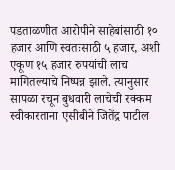पडताळणीत आरोपीने साहेबांसाठी १० हजार आणि स्वतःसाठी ५ हजार, अशी एकूण १५ हजार रुपयांची लाच मागितल्याचे निष्पन्न झाले. त्यानुसार सापळा रचून बुधवारी लाचेची रक्कम स्वीकारताना एसीबीने जितेंद्र पाटील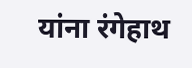यांना रंगेहाथ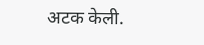अटक केली.